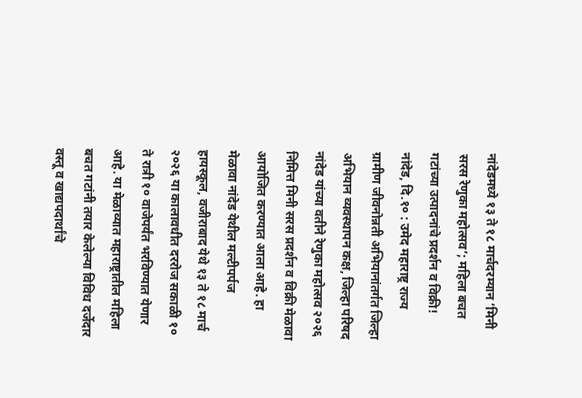नांदेडमध्ये १३ ते १८ मार्चदरम्यान ‘मिनी सरस रेणुका महोत्सव’; महिला बचत गटांच्या उत्पादनांचे प्रदर्शन व विक्री! नांदेड, दि.१० : उमेद महाराष्ट्र राज्य ग्रामीण जीवनोन्नती अभियानांतर्गत जिल्हा अभियान व्यवस्थापन कक्ष, जिल्हा परिषद नांदेड यांच्या वतीने रेणुका महोत्सव २०२६ निमित्त मिनी सरस प्रदर्शन व विक्री मेळावा आयोजित करण्यात आला आहे. हा मेळावा नांदेड येथील मल्टीपर्पज हायस्कूल, वजीराबाद येथे १३ ते १८ मार्च २०२६ या कालावधीत दररोज सकाळी १० ते रात्री १० वाजेपर्यंत भरविण्यात येणार आहे. या मेळाव्यात महाराष्ट्रातील महिला बचत गटांनी तयार केलेल्या विविध दर्जेदार वस्तू व खाद्यपदार्थांचे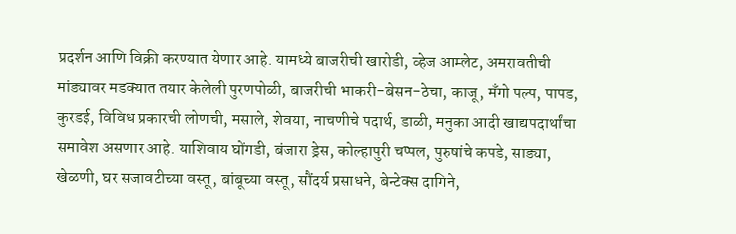प्रदर्शन आणि विक्री करण्यात येणार आहे. यामध्ये बाजरीची खारोडी, व्हेज आम्लेट, अमरावतीची मांड्यावर मडक्यात तयार केलेली पुरणपोळी, बाजरीची भाकरी-बेसन-ठेचा, काजू, मँगो पल्प, पापड, कुरडई, विविध प्रकारची लोणची, मसाले, शेवया, नाचणीचे पदार्थ, डाळी, मनुका आदी खाद्यपदार्थांचा समावेश असणार आहे. याशिवाय घोंगडी, बंजारा ड्रेस, कोल्हापुरी चप्पल, पुरुषांचे कपडे, साड्या, खेळणी, घर सजावटीच्या वस्तू, बांबूच्या वस्तू, सौंदर्य प्रसाधने, बेन्टेक्स दागिने,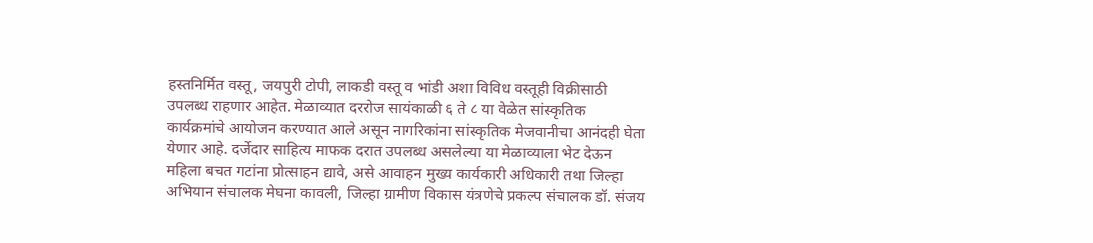हस्तनिर्मित वस्तू, जयपुरी टोपी, लाकडी वस्तू व भांडी अशा विविध वस्तूही विक्रीसाठी उपलब्ध राहणार आहेत. मेळाव्यात दररोज सायंकाळी ६ ते ८ या वेळेत सांस्कृतिक कार्यक्रमांचे आयोजन करण्यात आले असून नागरिकांना सांस्कृतिक मेजवानीचा आनंदही घेता येणार आहे. दर्जेदार साहित्य माफक दरात उपलब्ध असलेल्या या मेळाव्याला भेट देऊन महिला बचत गटांना प्रोत्साहन द्यावे, असे आवाहन मुख्य कार्यकारी अधिकारी तथा जिल्हा अभियान संचालक मेघना कावली, जिल्हा ग्रामीण विकास यंत्रणेचे प्रकल्प संचालक डॉ. संजय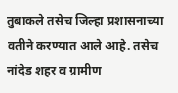तुबाकले तसेच जिल्हा प्रशासनाच्या वतीने करण्यात आले आहे. तसेच नांदेड शहर व ग्रामीण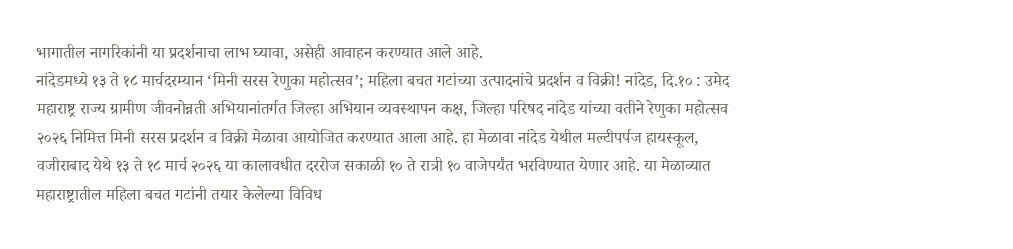भागातील नागरिकांनी या प्रदर्शनाचा लाभ घ्यावा, असेही आवाहन करण्यात आले आहे.
नांदेडमध्ये १३ ते १८ मार्चदरम्यान ‘मिनी सरस रेणुका महोत्सव’; महिला बचत गटांच्या उत्पादनांचे प्रदर्शन व विक्री! नांदेड, दि.१० : उमेद महाराष्ट्र राज्य ग्रामीण जीवनोन्नती अभियानांतर्गत जिल्हा अभियान व्यवस्थापन कक्ष, जिल्हा परिषद नांदेड यांच्या वतीने रेणुका महोत्सव २०२६ निमित्त मिनी सरस प्रदर्शन व विक्री मेळावा आयोजित करण्यात आला आहे. हा मेळावा नांदेड येथील मल्टीपर्पज हायस्कूल, वजीराबाद येथे १३ ते १८ मार्च २०२६ या कालावधीत दररोज सकाळी १० ते रात्री १० वाजेपर्यंत भरविण्यात येणार आहे. या मेळाव्यात महाराष्ट्रातील महिला बचत गटांनी तयार केलेल्या विविध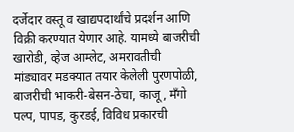दर्जेदार वस्तू व खाद्यपदार्थांचे प्रदर्शन आणि विक्री करण्यात येणार आहे. यामध्ये बाजरीची खारोडी, व्हेज आम्लेट, अमरावतीची मांड्यावर मडक्यात तयार केलेली पुरणपोळी, बाजरीची भाकरी-बेसन-ठेचा, काजू, मँगो पल्प, पापड, कुरडई, विविध प्रकारची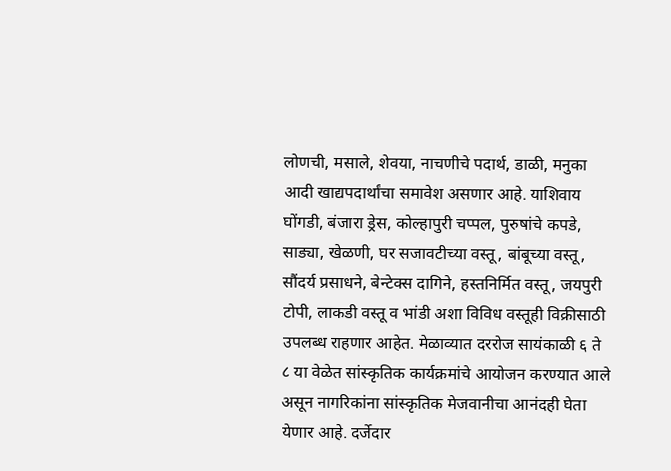लोणची, मसाले, शेवया, नाचणीचे पदार्थ, डाळी, मनुका आदी खाद्यपदार्थांचा समावेश असणार आहे. याशिवाय घोंगडी, बंजारा ड्रेस, कोल्हापुरी चप्पल, पुरुषांचे कपडे, साड्या, खेळणी, घर सजावटीच्या वस्तू, बांबूच्या वस्तू, सौंदर्य प्रसाधने, बेन्टेक्स दागिने, हस्तनिर्मित वस्तू, जयपुरी टोपी, लाकडी वस्तू व भांडी अशा विविध वस्तूही विक्रीसाठी उपलब्ध राहणार आहेत. मेळाव्यात दररोज सायंकाळी ६ ते ८ या वेळेत सांस्कृतिक कार्यक्रमांचे आयोजन करण्यात आले असून नागरिकांना सांस्कृतिक मेजवानीचा आनंदही घेता येणार आहे. दर्जेदार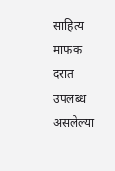साहित्य माफक दरात उपलब्ध असलेल्या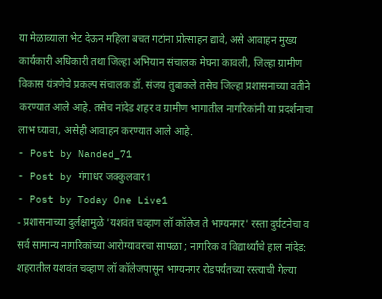या मेळाव्याला भेट देऊन महिला बचत गटांना प्रोत्साहन द्यावे, असे आवाहन मुख्य कार्यकारी अधिकारी तथा जिल्हा अभियान संचालक मेघना कावली, जिल्हा ग्रामीण विकास यंत्रणेचे प्रकल्प संचालक डॉ. संजय तुबाकले तसेच जिल्हा प्रशासनाच्या वतीने करण्यात आले आहे. तसेच नांदेड शहर व ग्रामीण भागातील नागरिकांनी या प्रदर्शनाचा लाभ घ्यावा, असेही आवाहन करण्यात आले आहे.
- Post by Nanded_71
- Post by गंगाधर जक्कुलवार1
- Post by Today One Live1
- प्रशासनाच्या दुर्लक्षामुळे 'यशवंत चव्हाण लॉ कॉलेज ते भाग्यनगर' रस्ता दुर्घटनेचा व सर्व सामान्य नागरिकांच्या आरोग्यावरचा सापळा ; नागरिक व विद्यार्थ्यांचे हाल नांदेड: शहरातील यशवंत चव्हाण लॉ कॉलेजपासून भाग्यनगर रोडपर्यंतच्या रस्त्याची गेल्या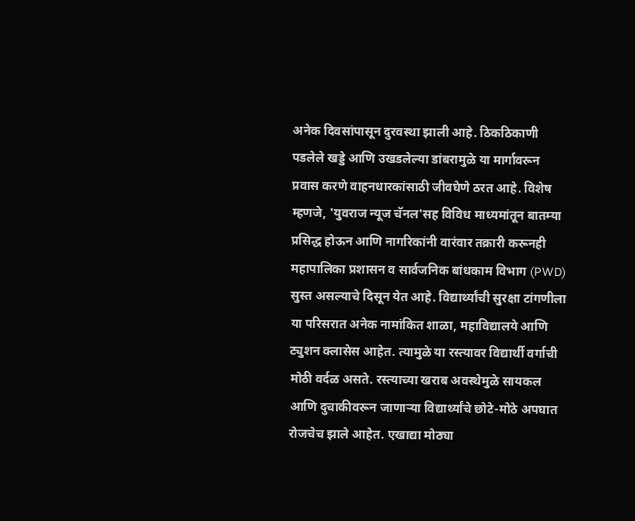अनेक दिवसांपासून दुरवस्था झाली आहे. ठिकठिकाणी पडलेले खड्डे आणि उखडलेल्या डांबरामुळे या मार्गावरून प्रवास करणे वाहनधारकांसाठी जीवघेणे ठरत आहे. विशेष म्हणजे, 'युवराज न्यूज चॅनल'सह विविध माध्यमांतून बातम्या प्रसिद्ध होऊन आणि नागरिकांनी वारंवार तक्रारी करूनही महापालिका प्रशासन व सार्वजनिक बांधकाम विभाग (PWD) सुस्त असल्याचे दिसून येत आहे. विद्यार्थ्यांची सुरक्षा टांगणीला या परिसरात अनेक नामांकित शाळा, महाविद्यालये आणि ट्युशन क्लासेस आहेत. त्यामुळे या रस्त्यावर विद्यार्थी वर्गाची मोठी वर्दळ असते. रस्त्याच्या खराब अवस्थेमुळे सायकल आणि दुचाकीवरून जाणाऱ्या विद्यार्थ्यांचे छोटे-मोठे अपघात रोजचेच झाले आहेत. एखाद्या मोठ्या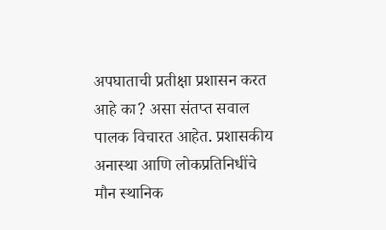अपघाताची प्रतीक्षा प्रशासन करत आहे का? असा संतप्त सवाल पालक विचारत आहेत. प्रशासकीय अनास्था आणि लोकप्रतिनिधींचे मौन स्थानिक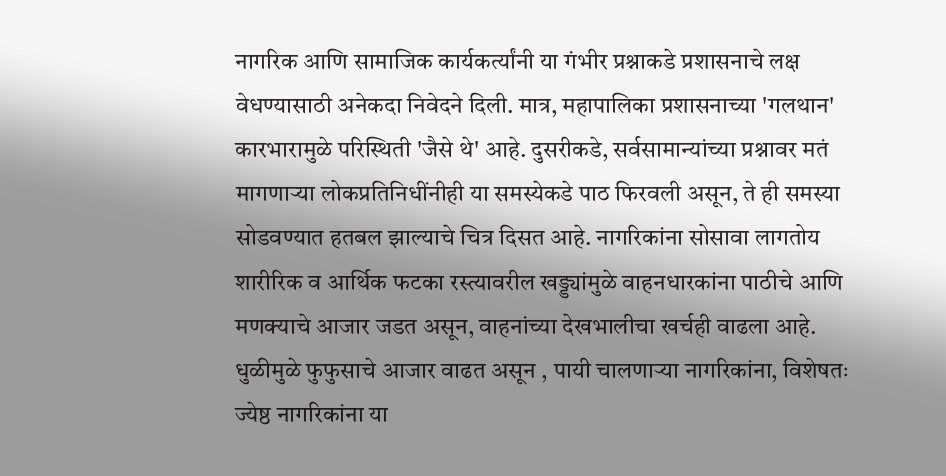नागरिक आणि सामाजिक कार्यकर्त्यांनी या गंभीर प्रश्नाकडे प्रशासनाचे लक्ष वेधण्यासाठी अनेकदा निवेदने दिली. मात्र, महापालिका प्रशासनाच्या 'गलथान' कारभारामुळे परिस्थिती 'जैसे थे' आहे. दुसरीकडे, सर्वसामान्यांच्या प्रश्नावर मतं मागणाऱ्या लोकप्रतिनिधींनीही या समस्येकडे पाठ फिरवली असून, ते ही समस्या सोडवण्यात हतबल झाल्याचे चित्र दिसत आहे. नागरिकांना सोसावा लागतोय शारीरिक व आर्थिक फटका रस्त्यावरील खड्ड्यांमुळे वाहनधारकांना पाठीचे आणि मणक्याचे आजार जडत असून, वाहनांच्या देखभालीचा खर्चही वाढला आहे. धुळीमुळे फुफुसाचे आजार वाढत असून , पायी चालणाऱ्या नागरिकांना, विशेषतः ज्येष्ठ नागरिकांना या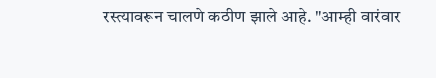रस्त्यावरून चालणे कठीण झाले आहे. "आम्ही वारंवार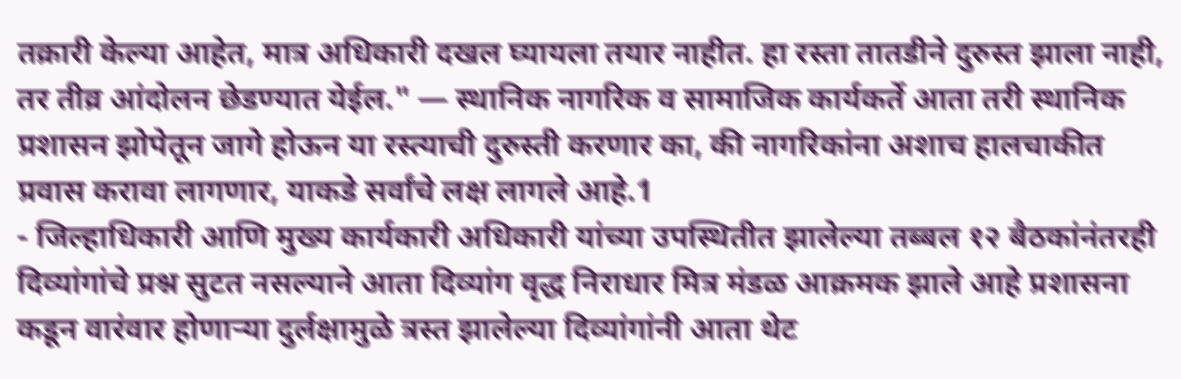तक्रारी केल्या आहेत, मात्र अधिकारी दखल घ्यायला तयार नाहीत. हा रस्ता तातडीने दुरुस्त झाला नाही, तर तीव्र आंदोलन छेडण्यात येईल." — स्थानिक नागरिक व सामाजिक कार्यकर्ते आता तरी स्थानिक प्रशासन झोपेतून जागे होऊन या रस्त्याची दुरुस्ती करणार का, की नागरिकांना अशाच हालचाकीत प्रवास करावा लागणार, याकडे सर्वांचे लक्ष लागले आहे.1
- जिल्हाधिकारी आणि मुख्य कार्यकारी अधिकारी यांच्या उपस्थितीत झालेल्या तब्बल १२ बैठकांनंतरही दिव्यांगांचे प्रश्न सुटत नसल्याने आता दिव्यांग वृद्ध निराधार मित्र मंडळ आक्रमक झाले आहे प्रशासना कडून वारंवार होणाऱ्या दुर्लक्षामुळे त्रस्त झालेल्या दिव्यांगांनी आता थेट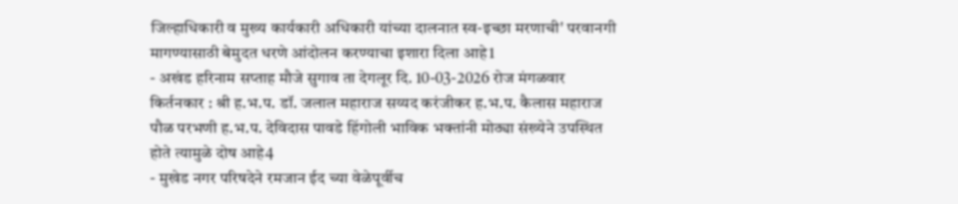जिल्हाधिकारी व मुख्य कार्यकारी अधिकारी यांच्या दालनात स्व-इच्छा मरणाची' परवानगी मागण्यासाठी बेमुदत धरणे आंदोलन करण्याचा इशारा दिला आहे1
- अखंड हरिनाम सप्ताह मौजे सुगाव ता देगलूर दि. 10-03-2026 रोज मंगळवार किर्तनकार : श्री ह.भ.प. डॉ. जलाल महाराज सय्यद करंजीकर ह.भ.प. कैलास महाराज पौळ परभणी ह.भ.प. देविदास पावडे हिंगोली भाविक भक्तांनी मोठ्या संख्येने उपस्थित होते त्यामुळे दोष आहे4
- मुखेड नगर परिषदेने रमजान ईद च्या वेळेपूर्वीच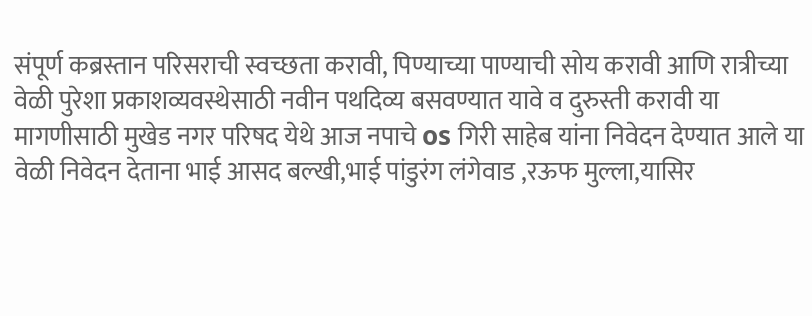संपूर्ण कब्रस्तान परिसराची स्वच्छता करावी, पिण्याच्या पाण्याची सोय करावी आणि रात्रीच्या वेळी पुरेशा प्रकाशव्यवस्थेसाठी नवीन पथदिव्य बसवण्यात यावे व दुरुस्ती करावी या मागणीसाठी मुखेड नगर परिषद येथे आज नपाचे os गिरी साहेब यांना निवेदन देण्यात आले या वेळी निवेदन देताना भाई आसद बल्खी,भाई पांडुरंग लंगेवाड ,रऊफ मुल्ला,यासिर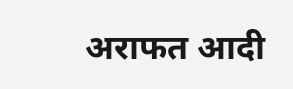अराफत आदी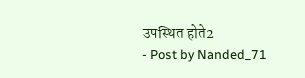उपस्थित होते2
- Post by Nanded_71